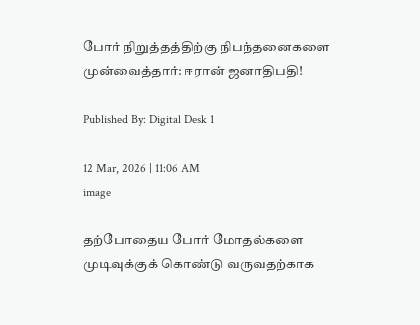போர் நிறுத்தத்திற்கு நிபந்தனைகளை முன்வைத்தார்: ஈரான் ஜனாதிபதி!

Published By: Digital Desk 1

12 Mar, 2026 | 11:06 AM
image

தற்போதைய போர் மோதல்களை முடிவுக்குக் கொண்டு வருவதற்காக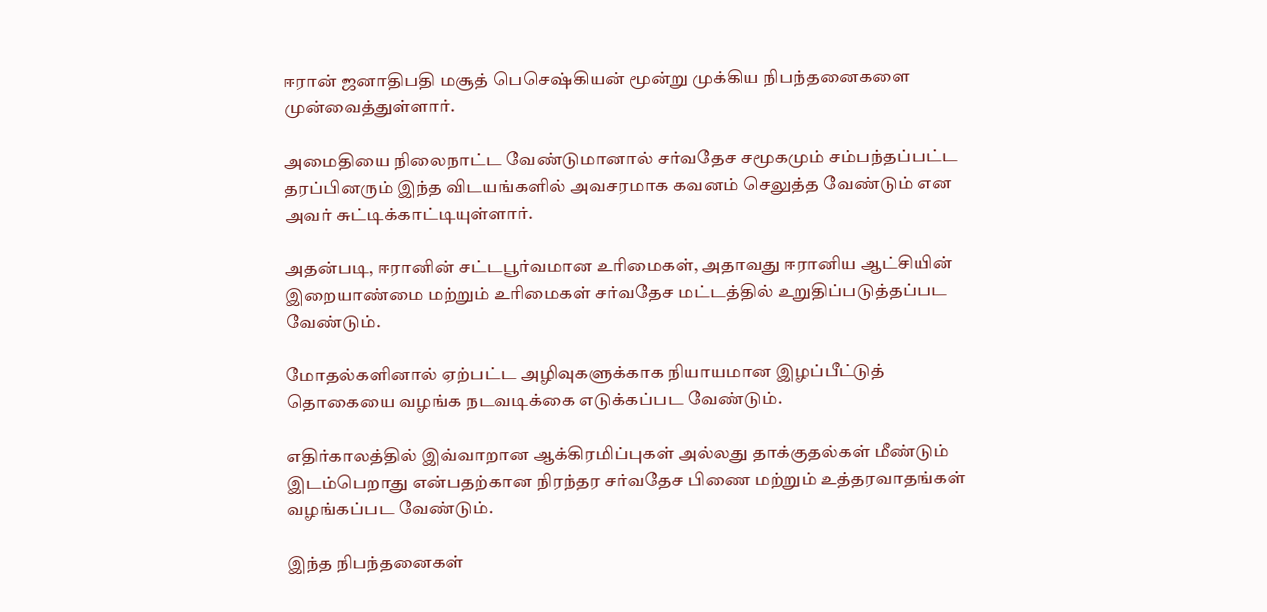ஈரான் ஜனாதிபதி மசூத் பெசெஷ்கியன் மூன்று முக்கிய நிபந்தனைகளை முன்வைத்துள்ளார்.

அமைதியை நிலைநாட்ட வேண்டுமானால் சர்வதேச சமூகமும் சம்பந்தப்பட்ட தரப்பினரும் இந்த விடயங்களில் அவசரமாக கவனம் செலுத்த வேண்டும் என அவர் சுட்டிக்காட்டியுள்ளார்.

அதன்படி, ஈரானின் சட்டபூர்வமான உரிமைகள், அதாவது ஈரானிய ஆட்சியின் இறையாண்மை மற்றும் உரிமைகள் சர்வதேச மட்டத்தில் உறுதிப்படுத்தப்பட வேண்டும்.

மோதல்களினால் ஏற்பட்ட அழிவுகளுக்காக நியாயமான இழப்பீட்டுத் தொகையை வழங்க நடவடிக்கை எடுக்கப்பட வேண்டும்.

எதிர்காலத்தில் இவ்வாறான ஆக்கிரமிப்புகள் அல்லது தாக்குதல்கள் மீண்டும் இடம்பெறாது என்பதற்கான நிரந்தர சர்வதேச பிணை மற்றும் உத்தரவாதங்கள் வழங்கப்பட வேண்டும்.

இந்த நிபந்தனைகள்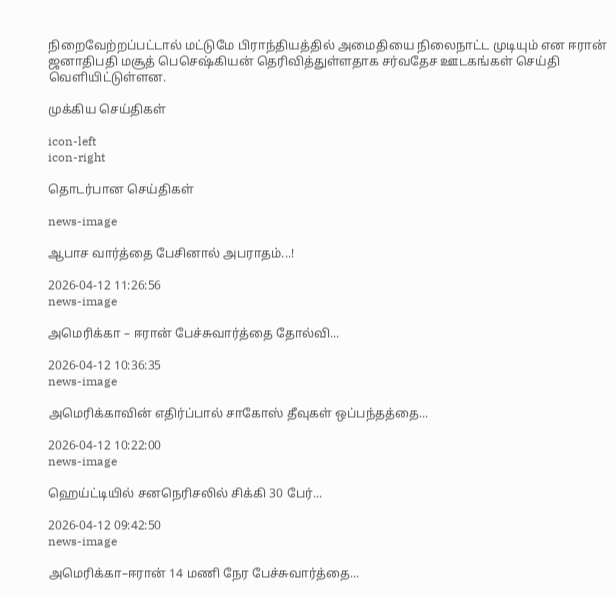நிறைவேற்றப்பட்டால் மட்டுமே பிராந்தியத்தில் அமைதியை நிலைநாட்ட முடியும் என ஈரான் ஜனாதிபதி மசூத் பெசெஷ்கியன் தெரிவித்துள்ளதாக சர்வதேச ஊடகங்கள் செய்தி வெளியிட்டுள்ளன.

முக்கிய செய்திகள்

icon-left
icon-right

தொடர்பான செய்திகள்

news-image

ஆபாச வார்த்தை பேசினால் அபராதம்...!

2026-04-12 11:26:56
news-image

அமெரிக்கா – ஈரான் பேச்சுவார்த்தை தோல்வி...

2026-04-12 10:36:35
news-image

அமெரிக்காவின் எதிர்ப்பால் சாகோஸ் தீவுகள் ஒப்பந்தத்தை...

2026-04-12 10:22:00
news-image

ஹெய்ட்டியில் சனநெரிசலில் சிக்கி 30 பேர்...

2026-04-12 09:42:50
news-image

அமெரிக்கா–ஈரான் 14 மணி நேர பேச்சுவார்த்தை...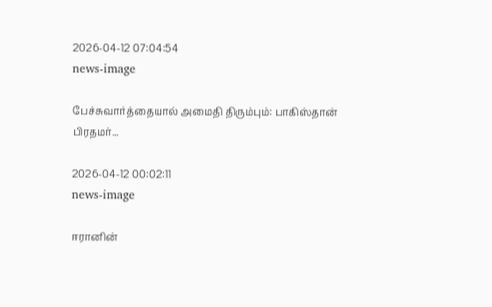2026-04-12 07:04:54
news-image

பேச்சுவார்த்தையால் அமைதி திரும்பும்: பாகிஸ்தான் பிரதமர்...

2026-04-12 00:02:11
news-image

ஈரானின்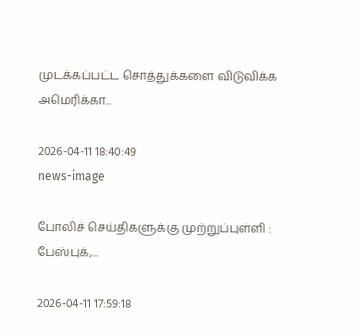முடக்கப்பட்ட சொத்துக்களை விடுவிக்க அமெரிக்கா...

2026-04-11 18:40:49
news-image

போலிச் செய்திகளுக்கு முற்றுப்புள்ளி : பேஸ்புக்,...

2026-04-11 17:59:18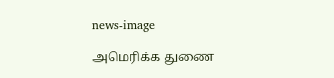news-image

அமெரிக்க துணை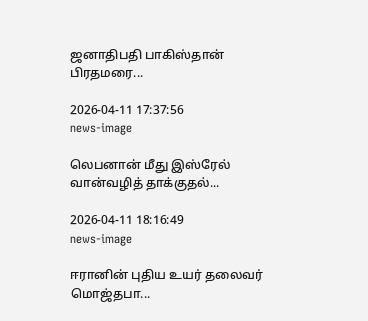ஜனாதிபதி பாகிஸ்தான் பிரதமரை...

2026-04-11 17:37:56
news-image

லெபனான் மீது இஸ்ரேல் வான்வழித் தாக்குதல்...

2026-04-11 18:16:49
news-image

ஈரானின் புதிய உயர் தலைவர் மொஜ்தபா...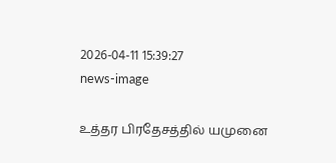2026-04-11 15:39:27
news-image

உத்தர பிரதேசத்தில் யமுனை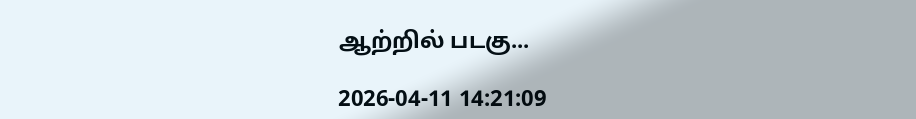ஆற்றில் படகு...

2026-04-11 14:21:09